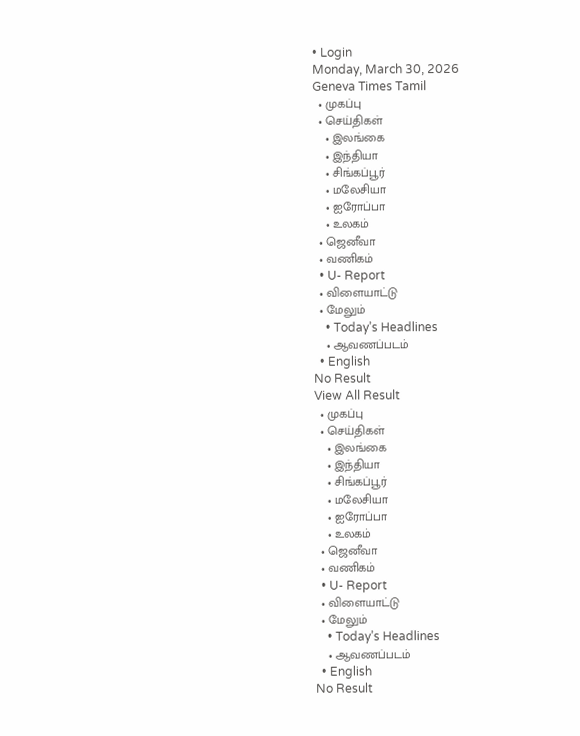• Login
Monday, March 30, 2026
Geneva Times Tamil
  • முகப்பு
  • செய்திகள்
    • இலங்கை
    • இந்தியா
    • சிங்கப்பூர்
    • மலேசியா
    • ஐரோப்பா
    • உலகம்
  • ஜெனீவா
  • வணிகம்
  • U- Report
  • விளையாட்டு
  • மேலும்
    • Today’s Headlines
    • ஆவணப்படம்
  • English
No Result
View All Result
  • முகப்பு
  • செய்திகள்
    • இலங்கை
    • இந்தியா
    • சிங்கப்பூர்
    • மலேசியா
    • ஐரோப்பா
    • உலகம்
  • ஜெனீவா
  • வணிகம்
  • U- Report
  • விளையாட்டு
  • மேலும்
    • Today’s Headlines
    • ஆவணப்படம்
  • English
No Result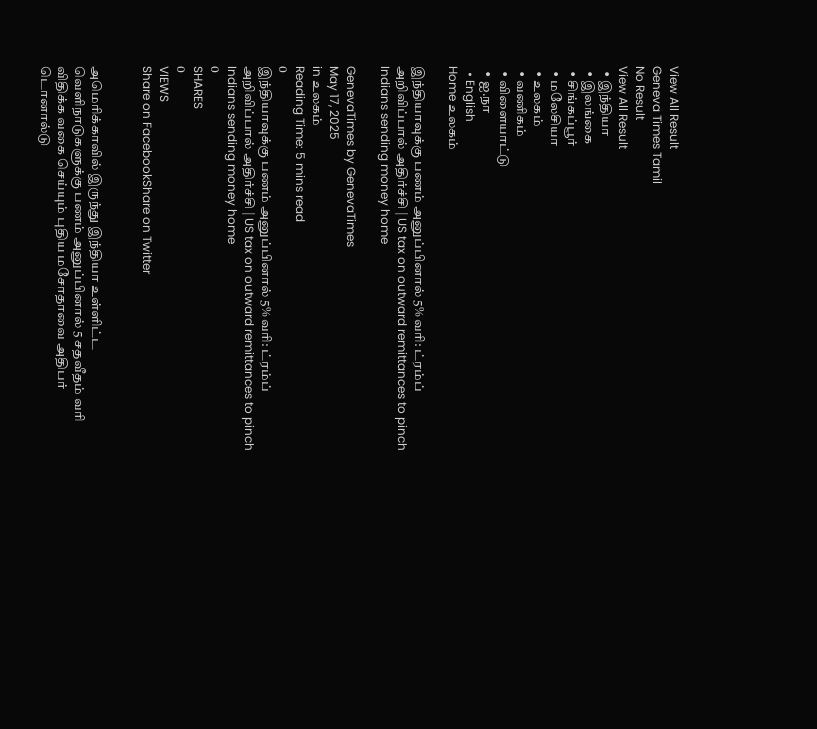View All Result
Geneva Times Tamil
No Result
View All Result
  • இந்தியா
  • இலங்கை
  • சிங்கப்பூர்
  • மலேசியா
  • உலகம்
  • வணிகம்
  • விளையாட்டு
  • ஐ.நா
  • English
Home உலகம்

இந்தியாவுக்கு பணம் அனுப்பினால் 5% வரி: ட்ரம்ப் அறிவிப்பால் அதிர்ச்சி | US tax on outward remittances to pinch Indians sending money home

GenevaTimes by GenevaTimes
May 17, 2025
in உலகம்
Reading Time: 5 mins read
0
இந்தியாவுக்கு பணம் அனுப்பினால் 5% வரி: ட்ரம்ப் அறிவிப்பால் அதிர்ச்சி | US tax on outward remittances to pinch Indians sending money home
0
SHARES
0
VIEWS
Share on FacebookShare on Twitter


அமெரிக்காவில் இருந்து இந்தியா உள்ளிட்ட வெளிநாடுகளுக்கு பணம் அனுப்பினால் 5 சதவீதம் வரி விதிக்க வகை செய்யும் புதிய மசோதாவை அதிபர் டொனால்டு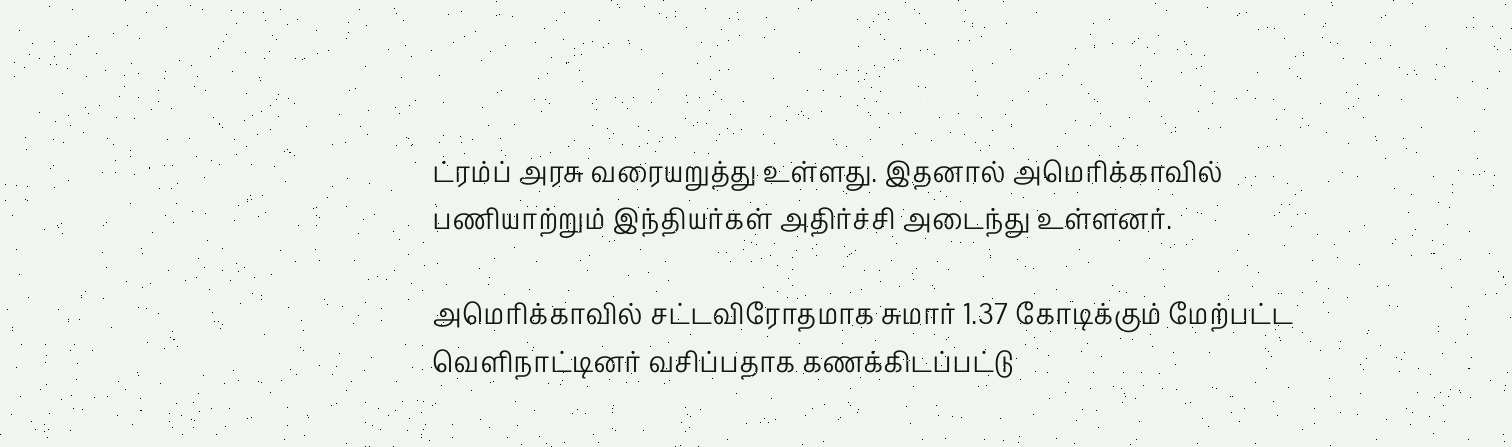ட்ரம்ப் அரசு வரையறுத்து உள்ளது. இதனால் அமெரிக்காவில் பணியாற்றும் இந்தியர்கள் அதிர்ச்சி அடைந்து உள்ளனர்.

அமெரிக்காவில் சட்டவிரோதமாக சுமார் 1.37 கோடிக்கும் மேற்பட்ட வெளிநாட்டினர் வசிப்பதாக கணக்கிடப்பட்டு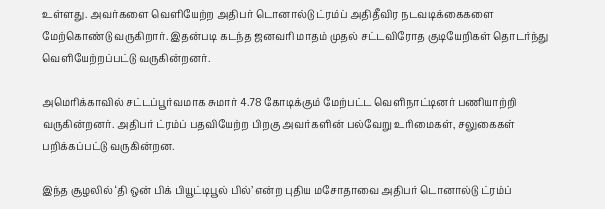உள்ளது. அவர்களை வெளியேற்ற அதிபர் டொனால்டு ட்ரம்ப் அதிதீவிர நடவடிக்கைகளை மேற்கொண்டு வருகிறார். இதன்படி கடந்த ஜனவரி மாதம் முதல் சட்டவிரோத குடியேறிகள் தொடர்ந்து வெளியேற்றப்பட்டு வருகின்றனர்.

அமெரிக்காவில் சட்டப்பூர்வமாக சுமார் 4.78 கோடிக்கும் மேற்பட்ட வெளிநாட்டினர் பணியாற்றி வருகின்றனர். அதிபர் ட்ரம்ப் பதவியேற்ற பிறகு அவர்களின் பல்வேறு உரிமைகள், சலுகைகள் பறிக்கப்பட்டு வருகின்றன.

இந்த சூழலில் ‘தி ஒன் பிக் பியூட்டிபூல் பில்’ என்ற புதிய மசோதாவை அதிபர் டொனால்டு ட்ரம்ப்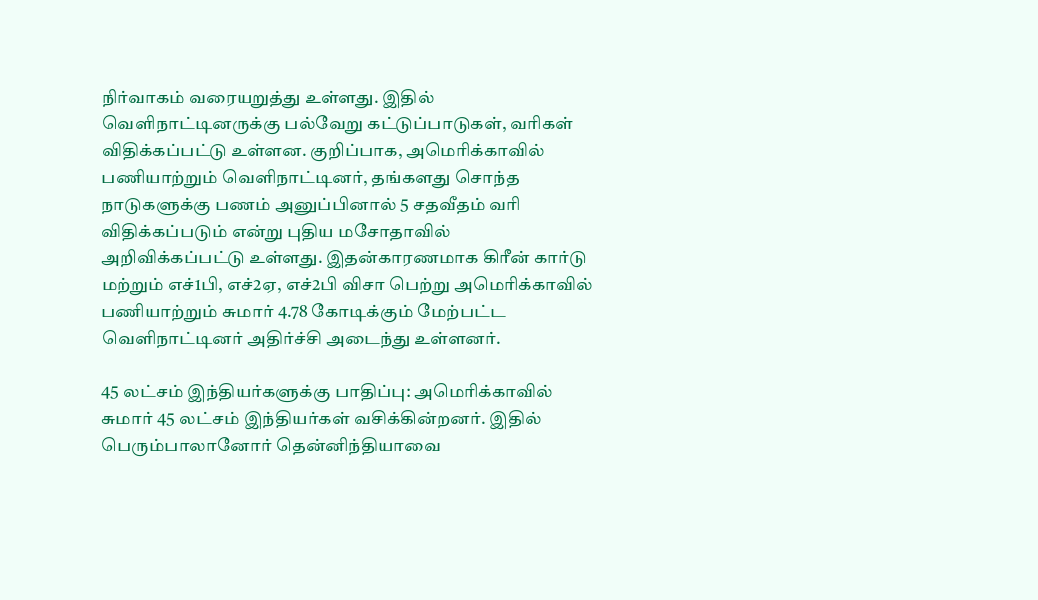நிர்வாகம் வரையறுத்து உள்ளது. இதில் வெளிநாட்டினருக்கு பல்வேறு கட்டுப்பாடுகள், வரிகள் விதிக்கப்பட்டு உள்ளன. குறிப்பாக, அமெரிக்காவில் பணியாற்றும் வெளிநாட்டினர், தங்களது சொந்த நாடுகளுக்கு பணம் அனுப்பினால் 5 சதவீதம் வரி விதிக்கப்படும் என்று புதிய மசோதாவில் அறிவிக்கப்பட்டு உள்ளது. இதன்காரணமாக கிரீன் கார்டு மற்றும் எச்1பி, எச்2ஏ, எச்2பி விசா பெற்று அமெரிக்காவில் பணியாற்றும் சுமார் 4.78 கோடிக்கும் மேற்பட்ட வெளிநாட்டினர் அதிர்ச்சி அடைந்து உள்ளனர்.

45 லட்சம் இந்தியர்களுக்கு பாதிப்பு: அமெரிக்காவில் சுமார் 45 லட்சம் இந்தியர்கள் வசிக்கின்றனர். இதில் பெரும்பாலானோர் தென்னிந்தியாவை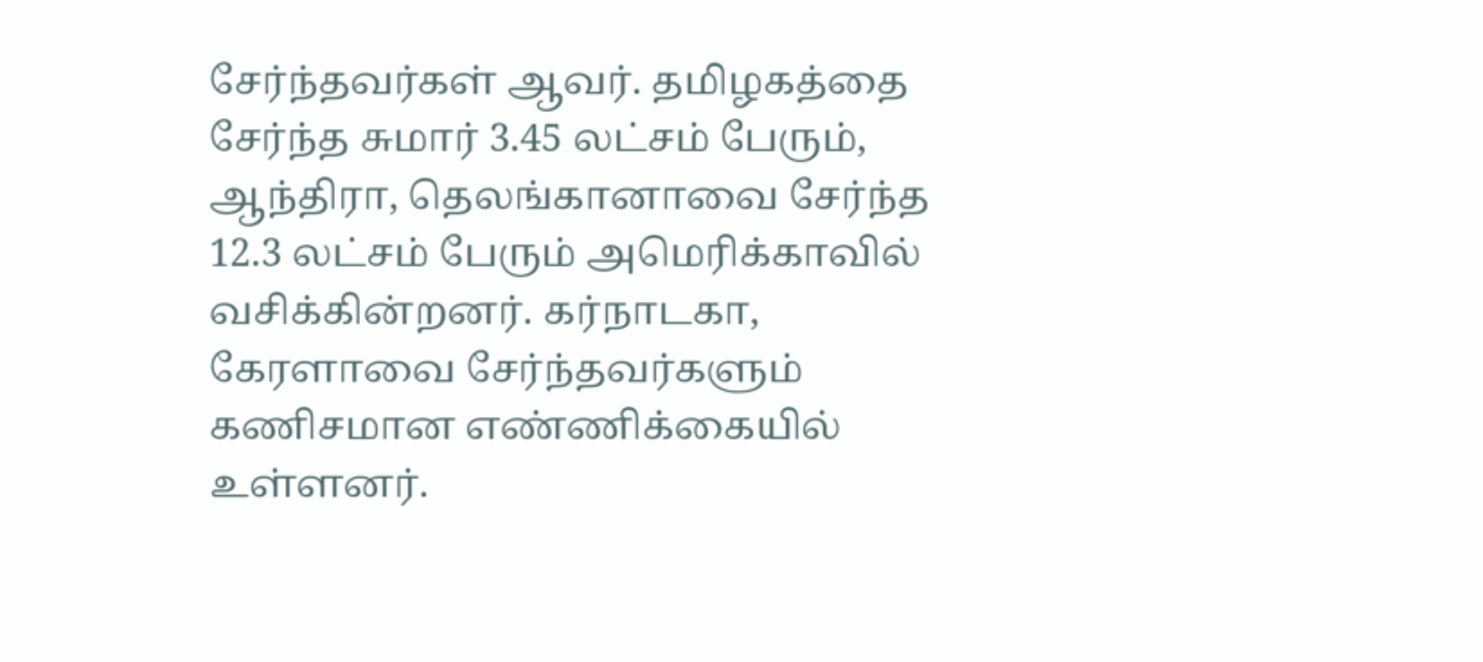சேர்ந்தவர்கள் ஆவர். தமிழகத்தை சேர்ந்த சுமார் 3.45 லட்சம் பேரும், ஆந்திரா, தெலங்கானாவை சேர்ந்த 12.3 லட்சம் பேரும் அமெரிக்காவில் வசிக்கின்றனர். கர்நாடகா, கேரளாவை சேர்ந்தவர்களும் கணிசமான எண்ணிக்கையில் உள்ளனர்.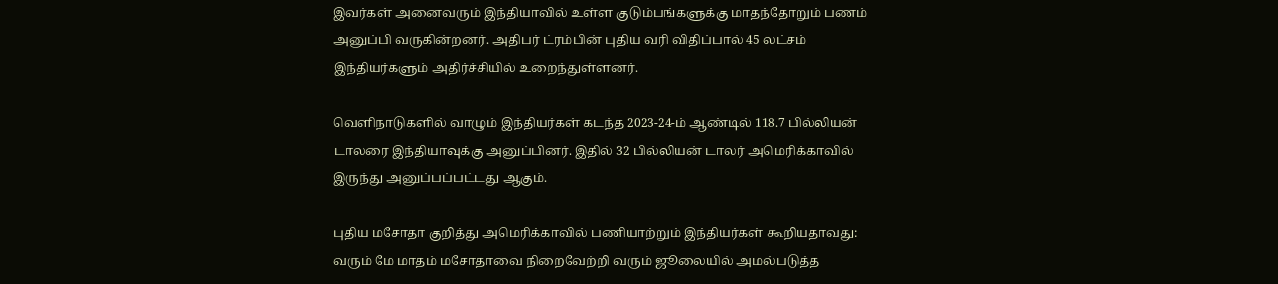இவர்கள் அனைவரும் இந்தியாவில் உள்ள குடும்பங்களுக்கு மாதந்தோறும் பணம் அனுப்பி வருகின்றனர். அதிபர் ட்ரம்பின் புதிய வரி விதிப்பால் 45 லட்சம் இந்தியர்களும் அதிர்ச்சியில் உறைந்துள்ளனர்.

வெளிநாடுகளில் வாழும் இந்தியர்கள் கடந்த 2023-24-ம் ஆண்டில் 118.7 பில்லியன் டாலரை இந்தியாவுக்கு அனுப்பினர். இதில் 32 பில்லியன் டாலர் அமெரிக்காவில் இருந்து அனுப்பப்பட்டது ஆகும்.

புதிய மசோதா குறித்து அமெரிக்காவில் பணியாற்றும் இந்தியர்கள் கூறியதாவது: வரும் மே மாதம் மசோதாவை நிறைவேற்றி வரும் ஜூலையில் அமல்படுத்த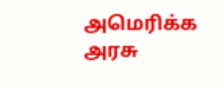அமெரிக்க அரசு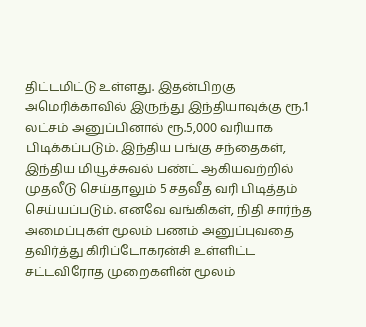திட்டமிட்டு உள்ளது. இதன்பிறகு அமெரிக்காவில் இருந்து இந்தியாவுக்கு ரூ.1 லட்சம் அனுப்பினால் ரூ.5,000 வரியாக பிடிக்கப்படும். இந்திய பங்கு சந்தைகள், இந்திய மியூச்சுவல் பண்ட் ஆகியவற்றில் முதலீடு செய்தாலும் 5 சதவீத வரி பிடித்தம் செய்யப்படும். எனவே வங்கிகள், நிதி சார்ந்த அமைப்புகள் மூலம் பணம் அனுப்புவதை தவிர்த்து கிரிப்டோகரன்சி உள்ளிட்ட சட்டவிரோத முறைகளின் மூலம்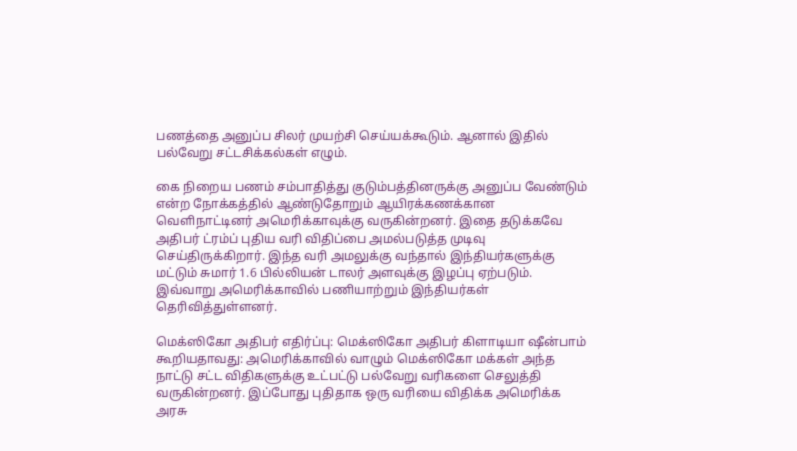பணத்தை அனுப்ப சிலர் முயற்சி செய்யக்கூடும். ஆனால் இதில் பல்வேறு சட்டசிக்கல்கள் எழும்.

கை நிறைய பணம் சம்பாதித்து குடும்பத்தினருக்கு அனுப்ப வேண்டும் என்ற நோக்கத்தில் ஆண்டுதோறும் ஆயிரக்கணக்கான வெளிநாட்டினர் அமெரிக்காவுக்கு வருகின்றனர். இதை தடுக்கவே அதிபர் ட்ரம்ப் புதிய வரி விதிப்பை அமல்படுத்த முடிவு செய்திருக்கிறார். இந்த வரி அமலுக்கு வந்தால் இந்தியர்களுக்கு மட்டும் சுமார் 1.6 பில்லியன் டாலர் அளவுக்கு இழப்பு ஏற்படும். இவ்வாறு அமெரிக்காவில் பணியாற்றும் இந்தியர்கள் தெரிவித்துள்ளனர்.

மெக்ஸிகோ அதிபர் எதிர்ப்பு: மெக்ஸிகோ அதிபர் கிளாடியா ஷீன்பாம் கூறியதாவது: அமெரிக்காவில் வாழும் மெக்ஸிகோ மக்கள் அந்த நாட்டு சட்ட விதிகளுக்கு உட்பட்டு பல்வேறு வரிகளை செலுத்தி வருகின்றனர். இப்போது புதிதாக ஒரு வரியை விதிக்க அமெரிக்க அரசு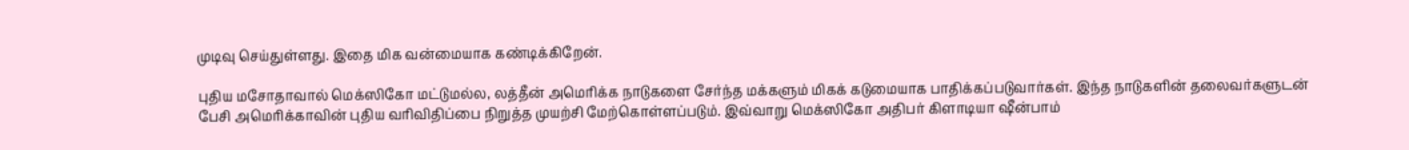முடிவு செய்துள்ளது. இதை மிக வன்மையாக கண்டிக்கிறேன்.

புதிய மசோதாவால் மெக்ஸிகோ மட்டுமல்ல, லத்தீன் அமெரிக்க நாடுகளை சேர்ந்த மக்களும் மிகக் கடுமையாக பாதிக்கப்படுவார்கள். இந்த நாடுகளின் தலைவர்களுடன் பேசி அமெரிக்காவின் புதிய வரிவிதிப்பை நிறுத்த முயற்சி மேற்கொள்ளப்படும். இவ்வாறு மெக்ஸிகோ அதிபர் கிளாடியா ஷீன்பாம்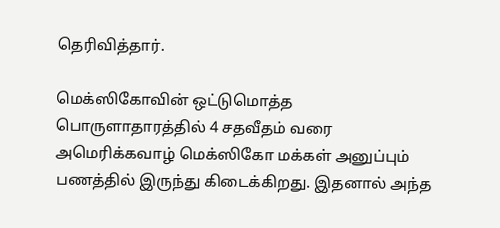தெரிவித்தார்.

மெக்ஸிகோவின் ஒட்டுமொத்த பொருளாதாரத்தில் 4 சதவீதம் வரை அமெரிக்கவாழ் மெக்ஸிகோ மக்கள் அனுப்பும் பணத்தில் இருந்து கிடைக்கிறது. இதனால் அந்த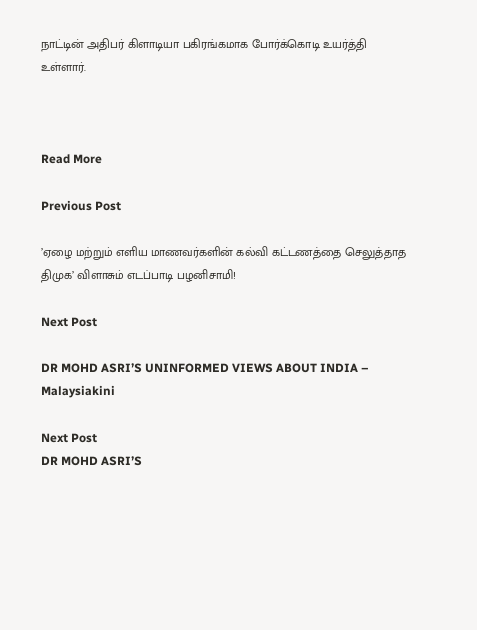நாட்டின் அதிபர் கிளாடியா பகிரங்கமாக போர்க்கொடி உயர்த்தி உள்ளார்.



Read More

Previous Post

’ஏழை மற்றும் எளிய மாணவர்களின் கல்வி கட்டணத்தை செலுத்தாத திமுக’ விளாசும் எடப்பாடி பழனிசாமி!

Next Post

DR MOHD ASRI’S UNINFORMED VIEWS ABOUT INDIA – Malaysiakini

Next Post
DR MOHD ASRI’S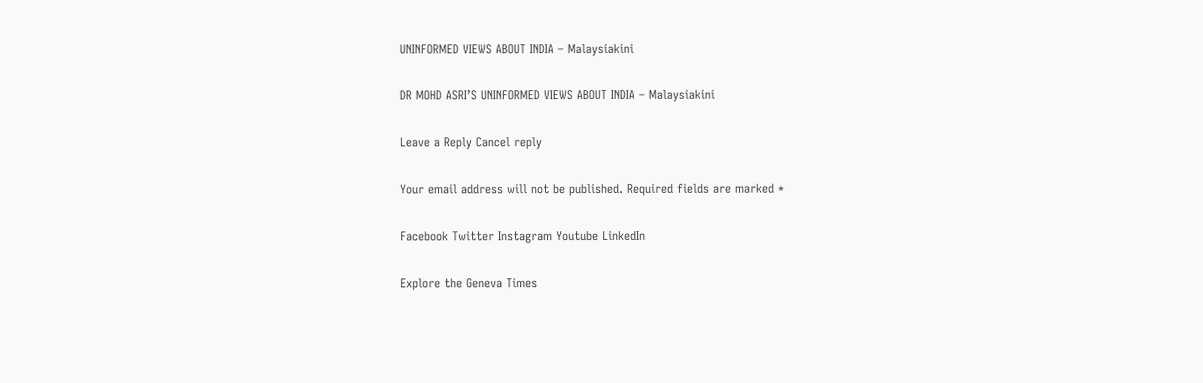UNINFORMED VIEWS ABOUT INDIA – Malaysiakini

DR MOHD ASRI’S UNINFORMED VIEWS ABOUT INDIA – Malaysiakini

Leave a Reply Cancel reply

Your email address will not be published. Required fields are marked *

Facebook Twitter Instagram Youtube LinkedIn

Explore the Geneva Times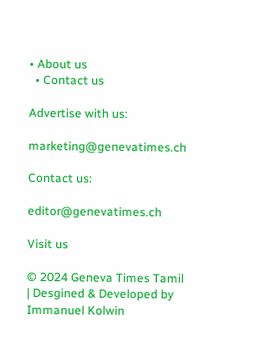• About us
  • Contact us

Advertise with us:

marketing@genevatimes.ch

Contact us:

editor@genevatimes.ch

Visit us

© 2024 Geneva Times Tamil | Desgined & Developed by Immanuel Kolwin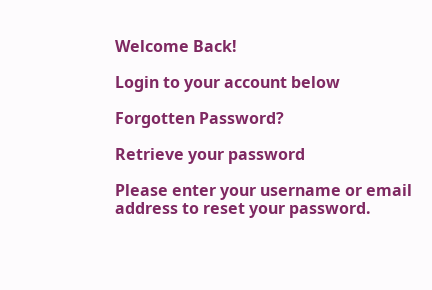Welcome Back!

Login to your account below

Forgotten Password?

Retrieve your password

Please enter your username or email address to reset your password.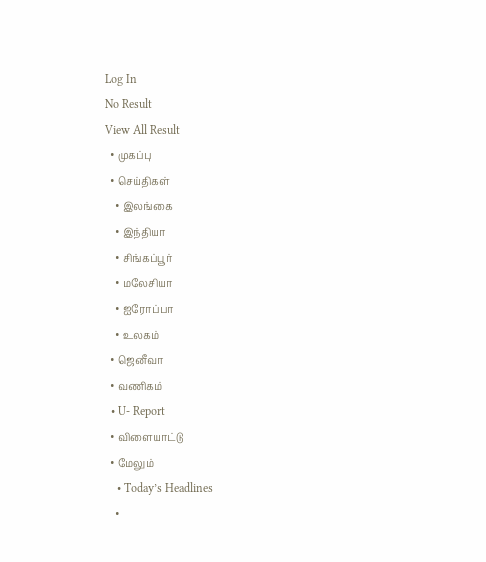Log In
No Result
View All Result
  • முகப்பு
  • செய்திகள்
    • இலங்கை
    • இந்தியா
    • சிங்கப்பூர்
    • மலேசியா
    • ஐரோப்பா
    • உலகம்
  • ஜெனீவா
  • வணிகம்
  • U- Report
  • விளையாட்டு
  • மேலும்
    • Today’s Headlines
    •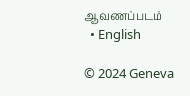ஆவணப்படம்
  • English

© 2024 Geneva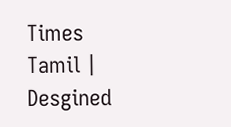Times Tamil | Desgined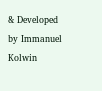& Developed by Immanuel Kolwin